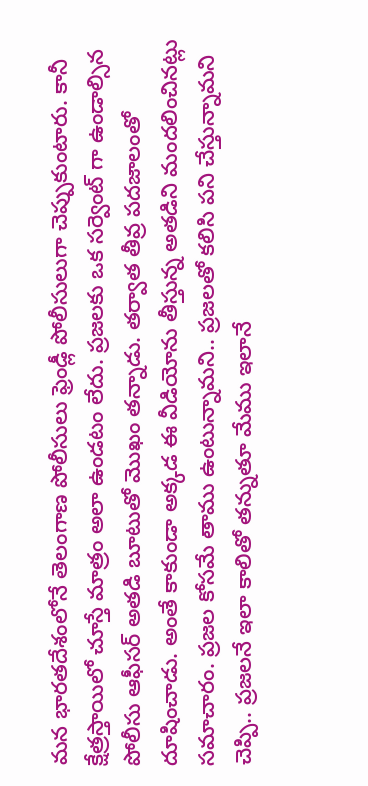మన భారతదేశంలోనే తెలంగాణ పోలీసులు ఫ్రెండ్లీ పోలీసులుగా చెప్పుకుంటారు. కానీ క్షేత్రస్తాయిలో చూస్తే మాత్రం అలా ఉండటం లేదు. ప్రజలకు ఒక సర్వెంట్ గా ఉండాల్సిన పోలీసు ఆఫీసర్ అతడి బూటుతో మొఖం తన్నాడు. తర్వాత తీవ్ర పదజాలంతో దూషించాడు. అంతే కాకుండా అక్కడ ఈ వీడియోను తీస్తున్న అతడిని మందలించినట్లు సమాచారం. ప్రజల కోసమే తాము ఉంటున్నామని.. ప్రజలతో కలిసి పని చేస్తున్నామని చెప్పి.. ప్రజలనే ఇలా కాలితో తన్నుతూ మేము ఇలానే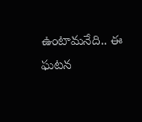ఉంటామనేది.. ఈ ఘటన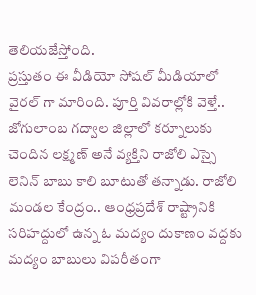తెలియజేస్తోంది.
ప్రస్తుతం ఈ వీడియో సోషల్ మీడియాలో వైరల్ గా మారింది. పూర్తి వివరాల్లోకి వెళ్తే.. జోగులాంబ గద్వాల జిల్లాలో కర్నూలుకు చెందిన లక్ష్మణ్ అనే వ్యక్తిని రాజోలి ఎస్సై లెనిన్ బాబు కాలి బూటుతో తన్నాడు. రాజోలి మండల కేంద్రం.. ఆంధ్రప్రదేశ్ రాష్ట్రానికి సరిహద్దులో ఉన్న ఓ మద్యం దుకాణం వద్దకు మద్యం బాబులు విపరీతంగా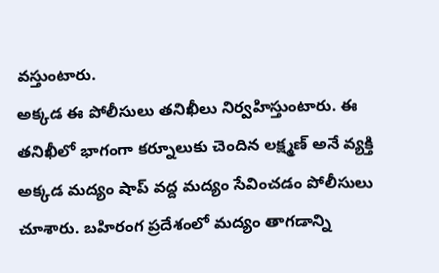వస్తుంటారు.
అక్కడ ఈ పోలీసులు తనిఖీలు నిర్వహిస్తుంటారు. ఈ తనిఖీలో భాగంగా కర్నూలుకు చెందిన లక్ష్మణ్ అనే వ్యక్తి అక్కడ మద్యం షాప్ వద్ద మద్యం సేవించడం పోలీసులు చూశారు. బహిరంగ ప్రదేశంలో మద్యం తాగడాన్ని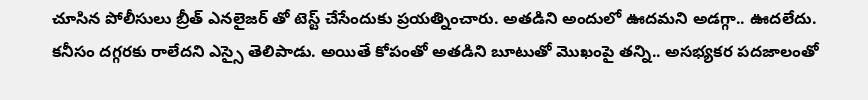చూసిన పోలీసులు బ్రీత్ ఎనలైజర్ తో టెస్ట్ చేసేందుకు ప్రయత్నించారు. అతడిని అందులో ఊదమని అడగ్గా.. ఊదలేదు. కనీసం దగ్గరకు రాలేదని ఎస్సై తెలిపాడు. అయితే కోపంతో అతడిని బూటుతో మొఖంపై తన్ని.. అసభ్యకర పదజాలంతో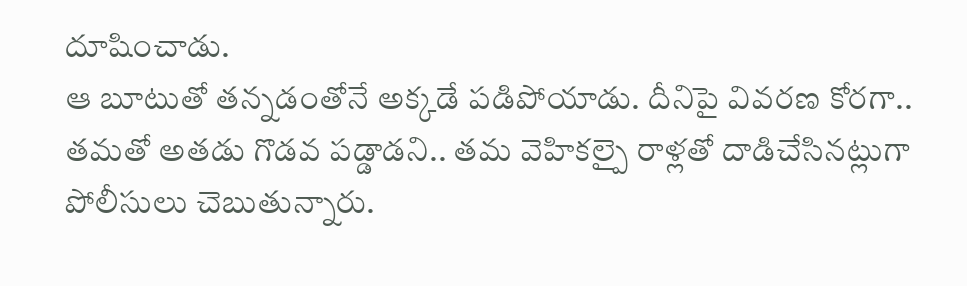దూషించాడు.
ఆ బూటుతో తన్నడంతోనే అక్కడే పడిపోయాడు. దీనిపై వివరణ కోరగా.. తమతో అతడు గొడవ పడ్డాడని.. తమ వెహికల్పై రాళ్లతో దాడిచేసినట్లుగా పోలీసులు చెబుతున్నారు.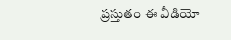ప్రస్తుతం ఈ వీడియో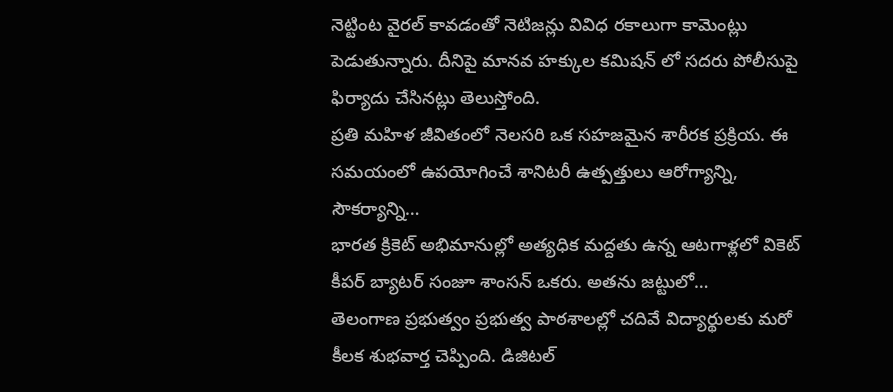నెట్టింట వైరల్ కావడంతో నెటిజన్లు వివిధ రకాలుగా కామెంట్లు పెడుతున్నారు. దీనిపై మానవ హక్కుల కమిషన్ లో సదరు పోలీసుపై ఫిర్యాదు చేసినట్లు తెలుస్తోంది.
ప్రతి మహిళ జీవితంలో నెలసరి ఒక సహజమైన శారీరక ప్రక్రియ. ఈ సమయంలో ఉపయోగించే శానిటరీ ఉత్పత్తులు ఆరోగ్యాన్ని, సౌకర్యాన్ని…
భారత క్రికెట్ అభిమానుల్లో అత్యధిక మద్దతు ఉన్న ఆటగాళ్లలో వికెట్ కీపర్ బ్యాటర్ సంజూ శాంసన్ ఒకరు. అతను జట్టులో…
తెలంగాణ ప్రభుత్వం ప్రభుత్వ పాఠశాలల్లో చదివే విద్యార్థులకు మరో కీలక శుభవార్త చెప్పింది. డిజిటల్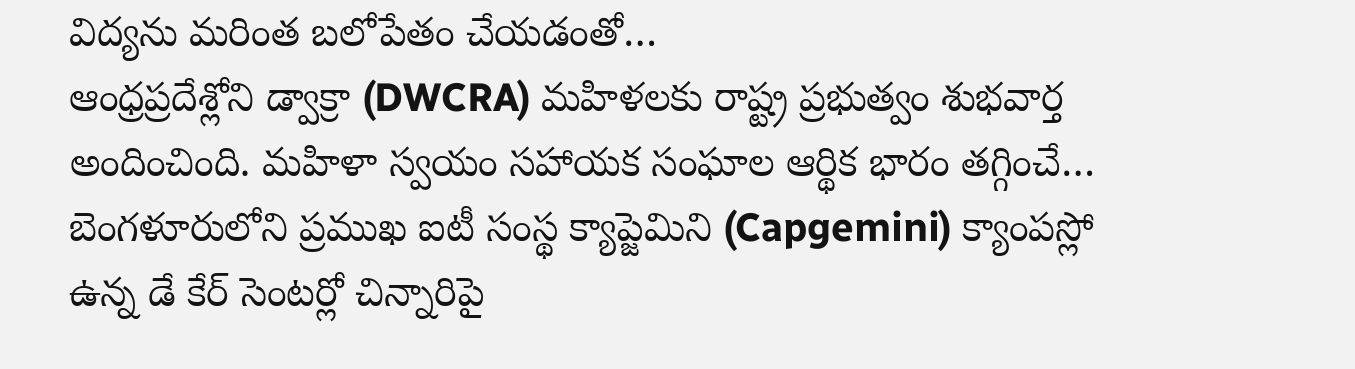విద్యను మరింత బలోపేతం చేయడంతో…
ఆంధ్రప్రదేశ్లోని డ్వాక్రా (DWCRA) మహిళలకు రాష్ట్ర ప్రభుత్వం శుభవార్త అందించింది. మహిళా స్వయం సహాయక సంఘాల ఆర్థిక భారం తగ్గించే…
బెంగళూరులోని ప్రముఖ ఐటీ సంస్థ క్యాప్జెమిని (Capgemini) క్యాంపస్లో ఉన్న డే కేర్ సెంటర్లో చిన్నారిపై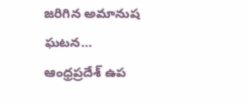జరిగిన అమానుష ఘటన…
ఆంధ్రప్రదేశ్ ఉప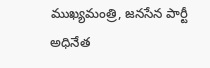ముఖ్యమంత్రి, జనసేన పార్టీ అధినేత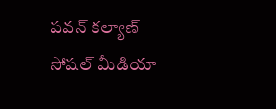పవన్ కల్యాణ్ సోషల్ మీడియా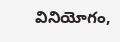వినియోగం,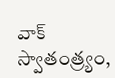వాక్ స్వాతంత్ర్యం,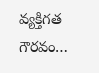వ్యక్తిగత గౌరవం…